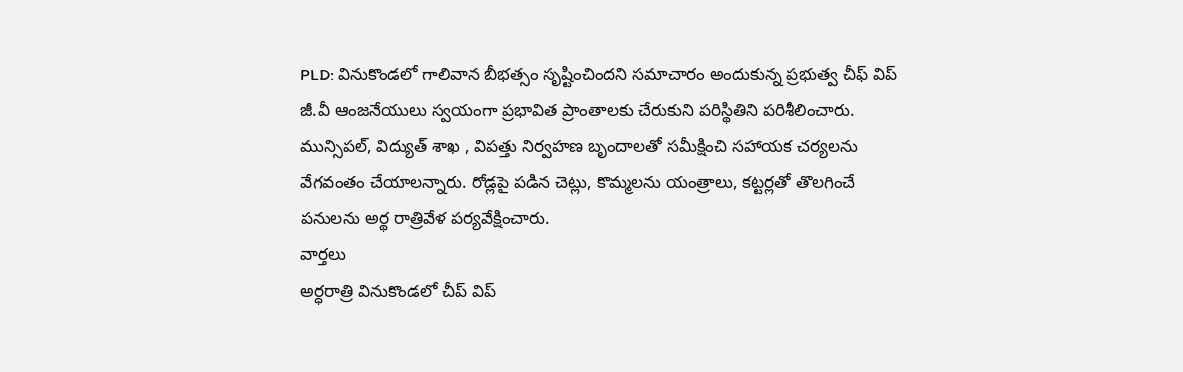PLD: వినుకొండలో గాలివాన బీభత్సం సృష్టించిందని సమాచారం అందుకున్న ప్రభుత్వ చీఫ్ విప్ జీ.వీ ఆంజనేయులు స్వయంగా ప్రభావిత ప్రాంతాలకు చేరుకుని పరిస్థితిని పరిశీలించారు. మున్సిపల్, విద్యుత్ శాఖ , విపత్తు నిర్వహణ బృందాలతో సమీక్షించి సహాయక చర్యలను వేగవంతం చేయాలన్నారు. రోడ్లపై పడిన చెట్లు, కొమ్మలను యంత్రాలు, కట్టర్లతో తొలగించే పనులను అర్థ రాత్రివేళ పర్యవేక్షించారు.
వార్తలు
అర్ధరాత్రి వినుకొండలో చీప్ విప్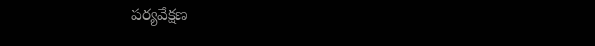పర్యవేక్షణ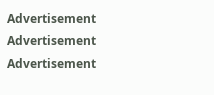Advertisement
Advertisement
Advertisement